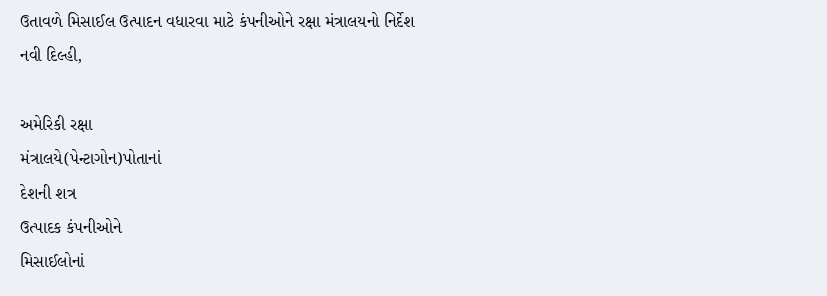ઉતાવળે મિસાઈલ ઉત્પાદન વધારવા માટે કંપનીઓને રક્ષા મંત્રાલયનો નિર્દેશ
નવી દિલ્હી,

અમેરિકી રક્ષા
મંત્રાલયે(પેન્ટાગોન)પોતાનાં
દેશની શત્ર
ઉત્પાદક કંપનીઓને
મિસાઈલોનાં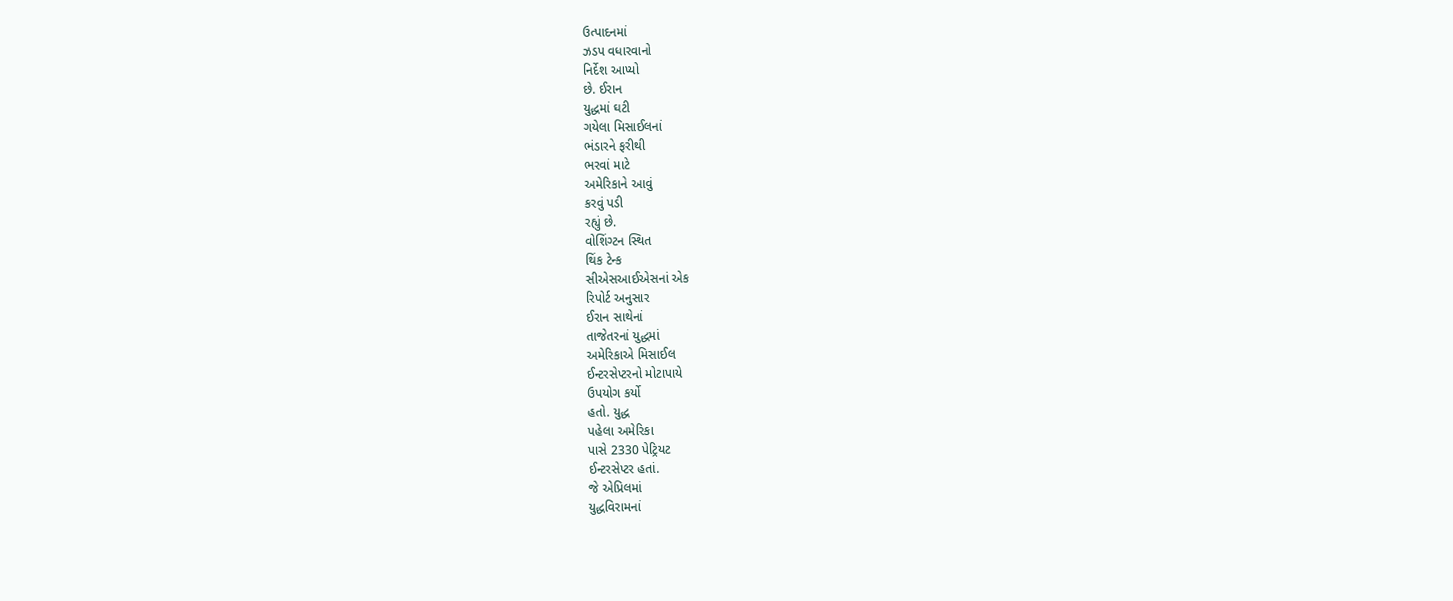ઉત્પાદનમાં
ઝડપ વધારવાનો
નિર્દેશ આપ્યો
છે. ઈરાન
યુદ્ધમાં ઘટી
ગયેલા મિસાઈલનાં
ભંડારને ફરીથી
ભરવાં માટે
અમેરિકાને આવું
કરવું પડી
રહ્યું છે.
વોશિંગ્ટન સ્થિત
થિંક ટેન્ક
સીએસઆઈએસનાં એક
રિપોર્ટ અનુસાર
ઈરાન સાથેનાં
તાજેતરનાં યુદ્ધમાં
અમેરિકાએ મિસાઈલ
ઈન્ટરસેપ્ટરનો મોટાપાયે
ઉપયોગ કર્યો
હતો. યુદ્ધ
પહેલા અમેરિકા
પાસે 2330 પેટ્રિયટ
ઈન્ટરસેપ્ટર હતાં.
જે એપ્રિલમાં
યુદ્ધવિરામનાં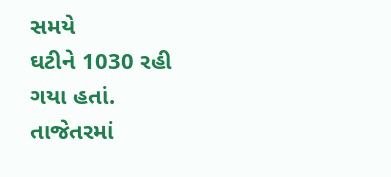સમયે
ઘટીને 1030 રહી
ગયા હતાં.
તાજેતરમાં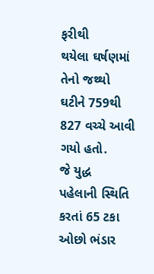ફરીથી
થયેલા ઘર્ષણમાં
તેનો જથ્થો
ઘટીને 759થી
827 વચ્ચે આવી
ગયો હતો.
જે યુદ્ધ
પહેલાની સ્થિતિ
કરતાં 65 ટકા
ઓછો ભંડાર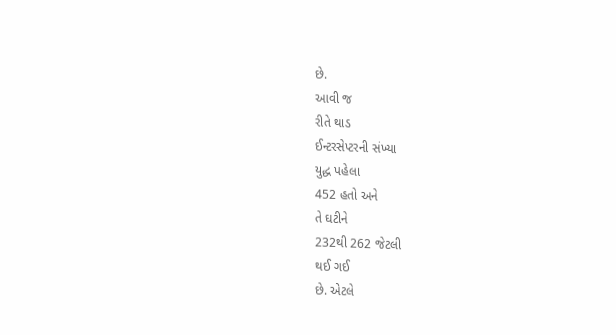છે.
આવી જ
રીતે થાડ
ઈન્ટરસેપ્ટરની સંખ્યા
યુદ્ધ પહેલા
452 હતો અને
તે ઘટીને
232થી 262 જેટલી
થઈ ગઈ
છે. એટલે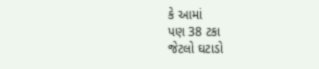કે આમાં
પણ 38 ટકા
જેટલો ઘટાડો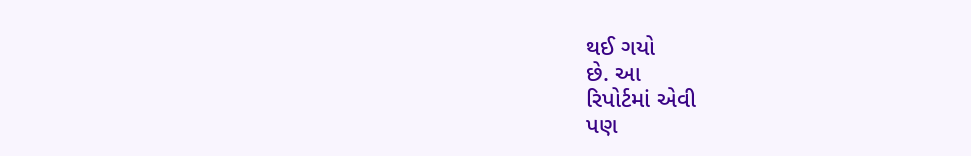થઈ ગયો
છે. આ
રિપોર્ટમાં એવી
પણ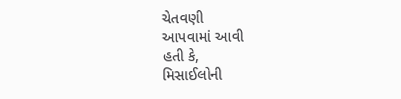ચેતવણી
આપવામાં આવી
હતી કે,
મિસાઈલોની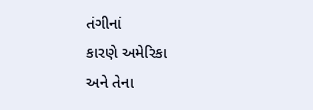તંગીનાં
કારણે અમેરિકા
અને તેના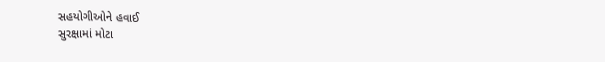સહયોગીઓને હવાઈ
સુરક્ષામાં મોટા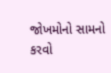જોખમોનો સામનો
કરવો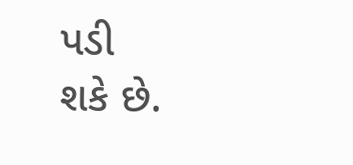પડી
શકે છે.